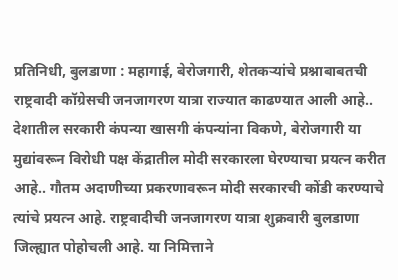प्रतिनिधी, बुलडाणा : महागाई, बेरोजगारी, शेतकऱ्यांचे प्रश्नाबाबतची राष्ट्रवादी कॉग्रेसची जनजागरण यात्रा राज्यात काढण्यात आली आहे.. देशातील सरकारी कंपन्या खासगी कंपन्यांना विकणे, बेरोजगारी या मुद्यांवरून विरोधी पक्ष केंद्रातील मोदी सरकारला घेरण्याचा प्रयत्न करीत आहे.. गौतम अदाणीच्या प्रकरणावरून मोदी सरकारची कोंडी करण्याचे त्यांचे प्रयत्न आहे. राष्ट्रवादीची जनजागरण यात्रा शुक्रवारी बुलडाणा जिल्ह्यात पोहोचली आहे. या निमित्ताने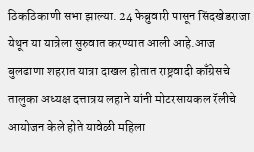ठिकठिकाणी सभा झाल्या. 24 फेब्रुवारी पासून सिंदखेडराजा येथून या यात्रेला सुरुवात करण्यात आली आहे.आज बुलढाणा शहरात यात्रा दाखल होतात राष्ट्रवादी काँग्रेसचे तालुका अध्यक्ष दत्तात्रय लहाने यांनी मोटरसायकल रॅलीचे आयोजन केले होते यावेळी महिला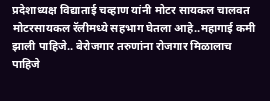प्रदेशाध्यक्ष विद्याताई चव्हाण यांनी मोटर सायकल चालवत मोटरसायकल रॅलीमध्ये सहभाग घेतला आहे..महागाई कमी झाली पाहिजे.. बेरोजगार तरुणांना रोजगार मिळालाच पाहिजे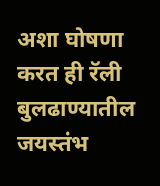अशा घोषणा करत ही रॅली बुलढाण्यातील जयस्तंभ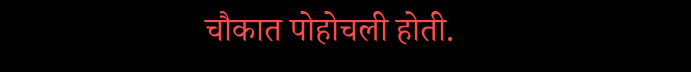चौकात पोहोचली होती.